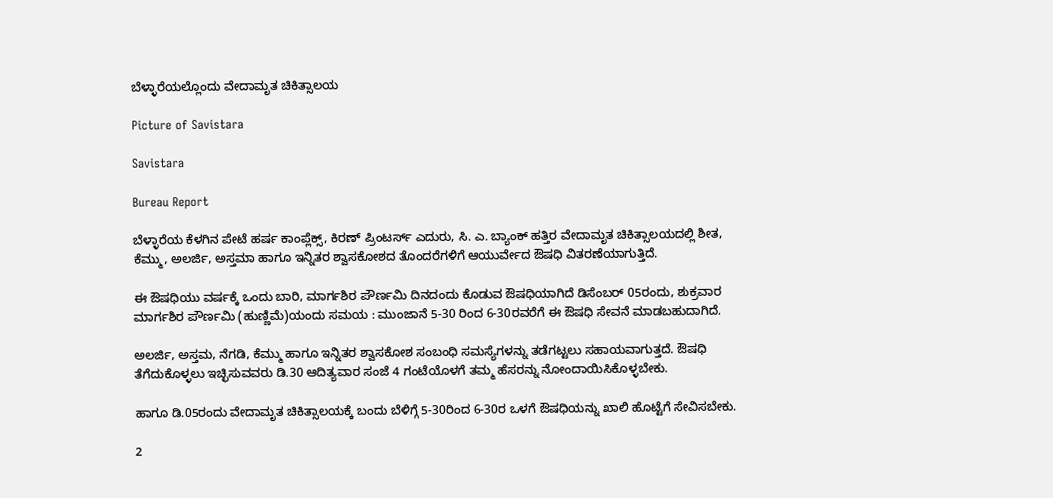ಬೆಳ್ಳಾರೆಯಲ್ಲೊಂದು ವೇದಾಮೃತ ಚಿಕಿತ್ಸಾಲಯ

Picture of Savistara

Savistara

Bureau Report

ಬೆಳ್ಳಾರೆಯ ಕೆಳಗಿನ ಪೇಟೆ ಹರ್ಷ ಕಾಂಪ್ಲೆಕ್ಸ್, ಕಿರಣ್ ಪ್ರಿಂಟರ್ಸ್ ಎದುರು, ಸಿ. ಎ. ಬ್ಯಾಂಕ್ ಹತ್ತಿರ ವೇದಾಮೃತ ಚಿಕಿತ್ಸಾಲಯದಲ್ಲಿ ಶೀತ, ಕೆಮ್ಮು, ಅಲರ್ಜಿ, ಅಸ್ತಮಾ ಹಾಗೂ ಇನ್ನಿತರ ಶ್ವಾಸಕೋಶದ ತೊಂದರೆಗಳಿಗೆ ಆಯುರ್ವೇದ ಔಷಧಿ ವಿತರಣೆಯಾಗುತ್ತಿದೆ.

ಈ ಔಷಧಿಯು ವರ್ಷಕ್ಕೆ ಒಂದು ಬಾರಿ, ಮಾರ್ಗಶಿರ ಪೌರ್ಣಮಿ ದಿನದಂದು ಕೊಡುವ ಔಷಧಿಯಾಗಿದೆ ಡಿಸೆಂಬರ್ 05ರಂದು, ಶುಕ್ರವಾರ ಮಾರ್ಗಶಿರ ಪೌರ್ಣಮಿ (ಹುಣ್ಣಿಮೆ)ಯಂದು ಸಮಯ : ಮುಂಜಾನೆ 5-30 ರಿಂದ 6-30ರವರೆಗೆ ಈ ಔಷಧಿ ಸೇವನೆ ಮಾಡಬಹುದಾಗಿದೆ.

ಅಲರ್ಜಿ, ಅಸ್ತಮ, ನೆಗಡಿ, ಕೆಮ್ಮು ಹಾಗೂ ಇನ್ನಿತರ ಶ್ವಾಸಕೋಶ ಸಂಬಂಧಿ ಸಮಸ್ಯೆಗಳನ್ನು ತಡೆಗಟ್ಟಲು ಸಹಾಯವಾಗುತ್ತದೆ. ಔಷಧಿ ತೆಗೆದುಕೊಳ್ಳಲು ಇಚ್ಛಿಸುವವರು ಡಿ.30 ಆದಿತ್ಯವಾರ ಸಂಜೆ 4 ಗಂಟೆಯೊಳಗೆ ತಮ್ಮ ಹೆಸರನ್ನು ನೋಂದಾಯಿಸಿಕೊಳ್ಳಬೇಕು.

ಹಾಗೂ ಡಿ.05ರಂದು ವೇದಾಮೃತ ಚಿಕಿತ್ಸಾಲಯಕ್ಕೆ ಬಂದು ಬೆಳಿಗ್ಗೆ 5-30ರಿಂದ 6-30ರ ಒಳಗೆ ಔಷಧಿಯನ್ನು ಖಾಲಿ ಹೊಟ್ಟೆಗೆ ಸೇವಿಸಬೇಕು.

2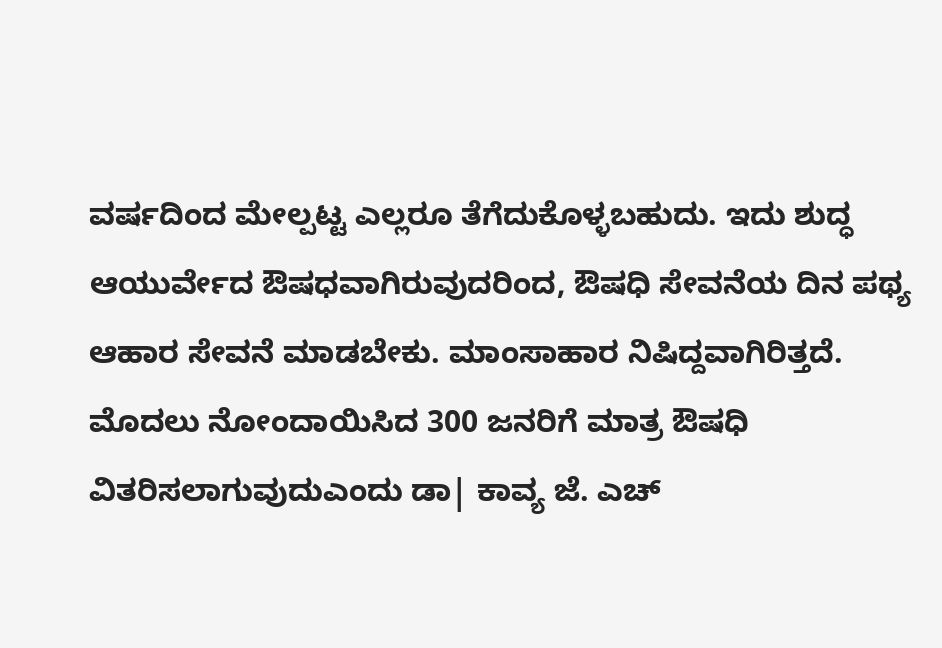ವರ್ಷದಿಂದ ಮೇಲ್ಪಟ್ಟ ಎಲ್ಲರೂ ತೆಗೆದುಕೊಳ್ಳಬಹುದು. ಇದು ಶುದ್ಧ ಆಯುರ್ವೇದ ಔಷಧವಾಗಿರುವುದರಿಂದ, ಔಷಧಿ ಸೇವನೆಯ ದಿನ ಪಥ್ಯ ಆಹಾರ ಸೇವನೆ ಮಾಡಬೇಕು. ಮಾಂಸಾಹಾರ ನಿಷಿದ್ದವಾಗಿರಿತ್ತದೆ. ಮೊದಲು ನೋಂದಾಯಿಸಿದ 300 ಜನರಿಗೆ ಮಾತ್ರ ಔಷಧಿ ವಿತರಿಸಲಾಗುವುದುಎಂದು ಡಾ| ಕಾವ್ಯ ಜೆ. ಎಚ್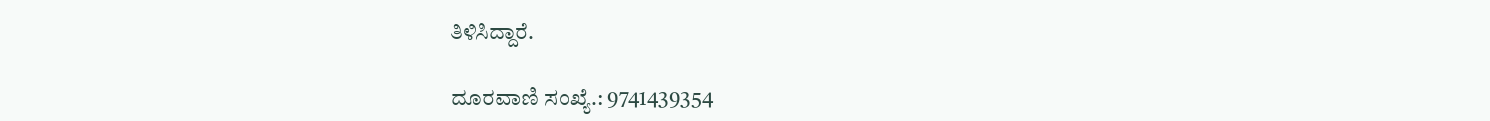ತಿಳಿಸಿದ್ದಾರೆ.

ದೂರವಾಣಿ ಸಂಖ್ಯೆ.: 9741439354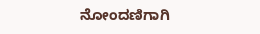ನೋಂದಣಿಗಾಗಿ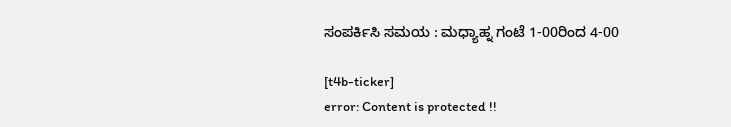ಸಂಪರ್ಕಿಸಿ ಸಮಯ : ಮಧ್ಯಾಹ್ನ ಗಂಟೆ 1-00ರಿಂದ 4-00

[t4b-ticker]
error: Content is protected !!